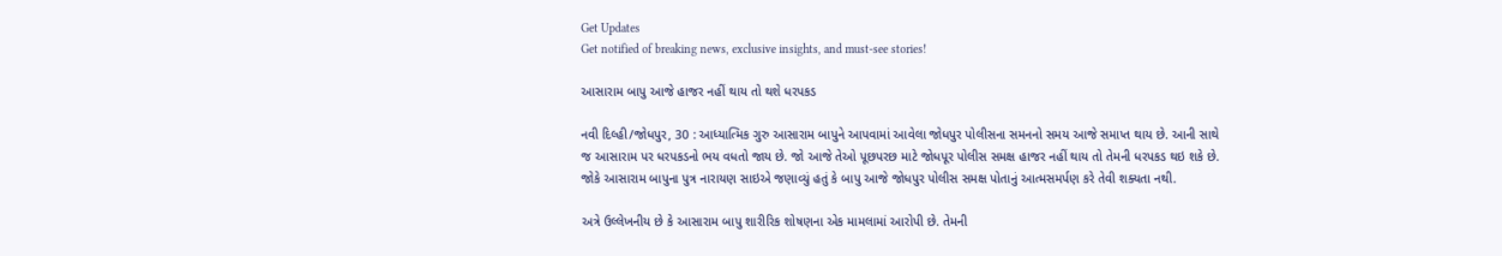Get Updates
Get notified of breaking news, exclusive insights, and must-see stories!

આસારામ બાપુ આજે હાજર નહીં થાય તો થશે ધરપકડ

નવી દિલ્હી/જોધપુર, 30 : આધ્યાત્મિક ગુરુ આસારામ બાપુને આપવામાં આવેલા જોધપુર પોલીસના સમનનો સમય આજે સમાપ્ત થાય છે. આની સાથે જ આસારામ પર ધરપકડનો ભય વધતો જાય છે. જો આજે તેઓ પૂછપરછ માટે જોધપૂર પોલીસ સમક્ષ હાજર નહીં થાય તો તેમની ધરપકડ થઇ શકે છે. જોકે આસારામ બાપુના પુત્ર નારાયણ સાઇએ જણાવ્યું હતું કે બાપુ આજે જોધપુર પોલીસ સમક્ષ પોતાનું આત્મસમર્પણ કરે તેવી શક્યતા નથી.

અત્રે ઉલ્લેખનીય છે કે આસારામ બાપુ શારીરિક શોષણના એક મામલામાં આરોપી છે. તેમની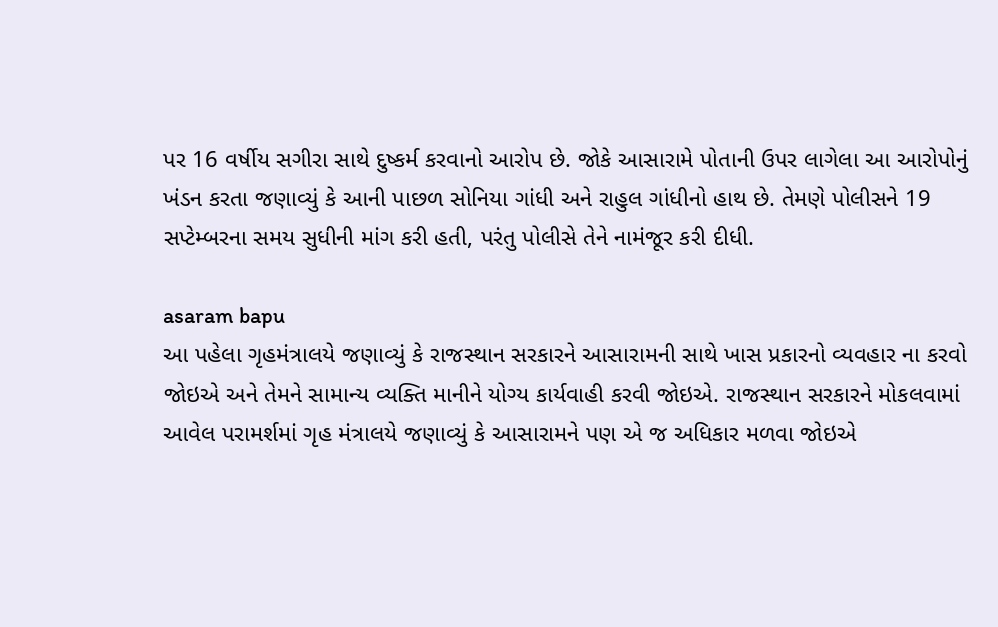પર 16 વર્ષીય સગીરા સાથે દુષ્કર્મ કરવાનો આરોપ છે. જોકે આસારામે પોતાની ઉપર લાગેલા આ આરોપોનું ખંડન કરતા જણાવ્યું કે આની પાછળ સોનિયા ગાંધી અને રાહુલ ગાંધીનો હાથ છે. તેમણે પોલીસને 19 સપ્ટેમ્બરના સમય સુધીની માંગ કરી હતી, પરંતુ પોલીસે તેને નામંજૂર કરી દીધી.

asaram bapu
આ પહેલા ગૃહમંત્રાલયે જણાવ્યું કે રાજસ્થાન સરકારને આસારામની સાથે ખાસ પ્રકારનો વ્યવહાર ના કરવો જોઇએ અને તેમને સામાન્ય વ્યક્તિ માનીને યોગ્ય કાર્યવાહી કરવી જોઇએ. રાજસ્થાન સરકારને મોકલવામાં આવેલ પરામર્શમાં ગૃહ મંત્રાલયે જણાવ્યું કે આસારામને પણ એ જ અધિકાર મળવા જોઇએ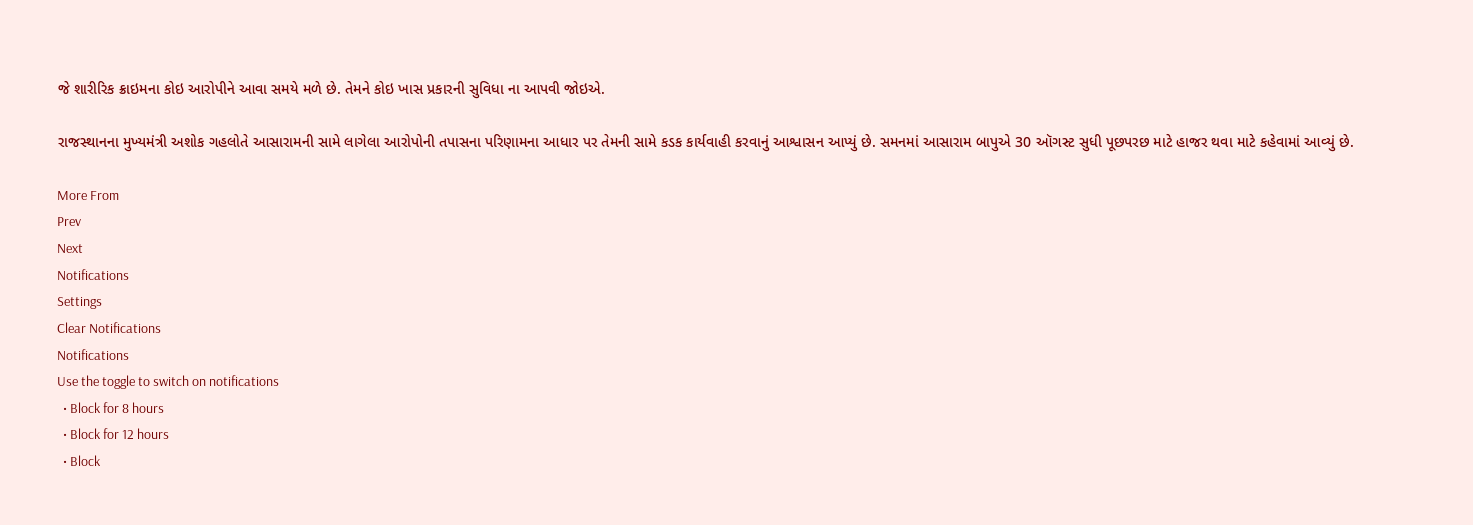જે શારીરિક ક્રાઇમના કોઇ આરોપીને આવા સમયે મળે છે. તેમને કોઇ ખાસ પ્રકારની સુવિધા ના આપવી જોઇએ.

રાજસ્થાનના મુખ્યમંત્રી અશોક ગહલોતે આસારામની સામે લાગેલા આરોપોની તપાસના પરિણામના આધાર પર તેમની સામે કડક કાર્યવાહી કરવાનું આશ્વાસન આપ્યું છે. સમનમાં આસારામ બાપુએ 30 ઑગસ્ટ સુધી પૂછપરછ માટે હાજર થવા માટે કહેવામાં આવ્યું છે.

More From
Prev
Next
Notifications
Settings
Clear Notifications
Notifications
Use the toggle to switch on notifications
  • Block for 8 hours
  • Block for 12 hours
  • Block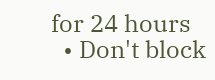for 24 hours
  • Don't block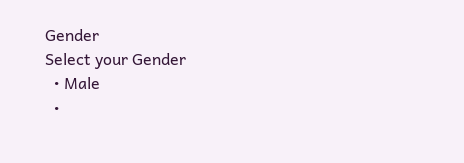Gender
Select your Gender
  • Male
  •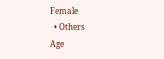Female
  • Others
Age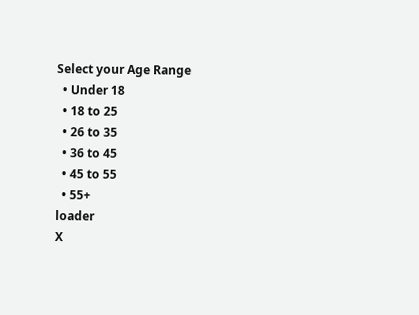Select your Age Range
  • Under 18
  • 18 to 25
  • 26 to 35
  • 36 to 45
  • 45 to 55
  • 55+
loader
X